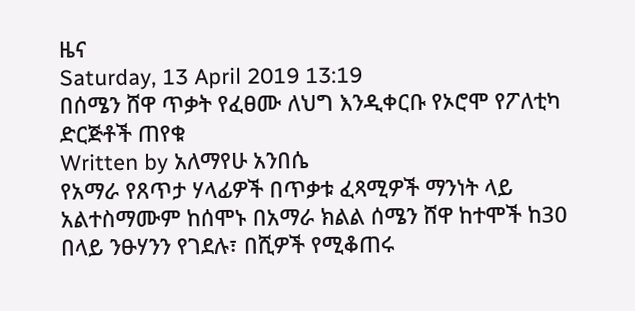ዜና
Saturday, 13 April 2019 13:19
በሰሜን ሸዋ ጥቃት የፈፀሙ ለህግ እንዲቀርቡ የኦሮሞ የፖለቲካ ድርጅቶች ጠየቁ
Written by አለማየሁ አንበሴ
የአማራ የጸጥታ ሃላፊዎች በጥቃቱ ፈጻሚዎች ማንነት ላይ አልተስማሙም ከሰሞኑ በአማራ ክልል ሰሜን ሸዋ ከተሞች ከ30 በላይ ንፁሃንን የገደሉ፣ በሺዎች የሚቆጠሩ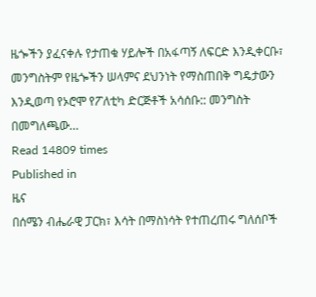ዜጐችን ያፈናቀሉ የታጠቁ ሃይሎች በአፋጣኝ ለፍርድ እንዲቀርቡ፣ መንግስትም የዜጐችን ሠላምና ደህንነት የማስጠበቅ ግዴታውን እንዲወጣ የኦሮሞ የፖለቲካ ድርጅቶች አሳሰቡ:: መንግስት በመግለጫው…
Read 14809 times
Published in
ዜና
በሰሜን ብሔራዊ ፓርክ፣ እሳት በማስነሳት የተጠረጠሩ ግለሰቦች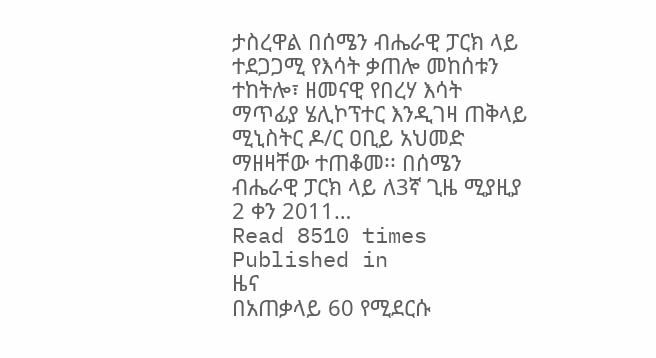ታስረዋል በሰሜን ብሔራዊ ፓርክ ላይ ተደጋጋሚ የእሳት ቃጠሎ መከሰቱን ተከትሎ፣ ዘመናዊ የበረሃ እሳት ማጥፊያ ሄሊኮፕተር እንዲገዛ ጠቅላይ ሚኒስትር ዶ/ር ዐቢይ አህመድ ማዘዛቸው ተጠቆመ፡፡ በሰሜን ብሔራዊ ፓርክ ላይ ለ3ኛ ጊዜ ሚያዚያ 2 ቀን 2011…
Read 8510 times
Published in
ዜና
በአጠቃላይ 60 የሚደርሱ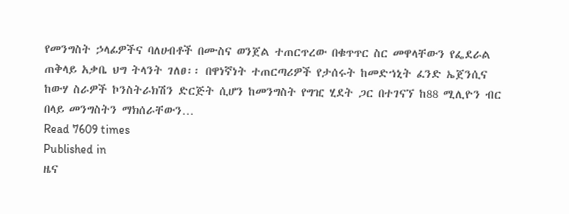የመንግስት ኃላፊዎችና ባለሀብቶች በሙስና ወንጀል ተጠርጥረው በቁጥጥር ስር መዋላቸውን የፌደራል ጠቅላይ አቃቤ ህግ ትላንት ገለፀ፡፡ በዋነኛነት ተጠርጣሪዎች የታሰሩት ከመድኀኒት ፈንድ ኤጀንሲና ከውሃ ስራዎች ኮንስትራክሽን ድርጅት ሲሆን ከመንግስት የግዢ ሂደት ጋር በተገናኘ ከ88 ሚሊዮን ብር በላይ መንግስትን ማክሰራቸውን…
Read 7609 times
Published in
ዜና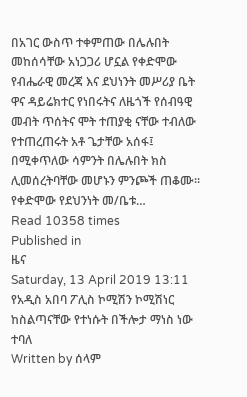በአገር ውስጥ ተቀምጠው በሌሉበት መከሰሳቸው አነጋጋሪ ሆኗል የቀድሞው የብሔራዊ መረጃ እና ደህነንት መሥሪያ ቤት ዋና ዳይሬክተር የነበሩትና ለዜጎች የሰብዓዊ መብት ጥሰትና ሞት ተጠያቂ ናቸው ተብለው የተጠረጠሩት አቶ ጌታቸው አሰፋ፤ በሚቀጥለው ሳምንት በሌሉበት ክስ ሊመሰረትባቸው መሆኑን ምንጮች ጠቆሙ፡፡ የቀድሞው የደህንነት መ/ቤቱ…
Read 10358 times
Published in
ዜና
Saturday, 13 April 2019 13:11
የአዲስ አበባ ፖሊስ ኮሚሽን ኮሚሽነር ከስልጣናቸው የተነሱት በችሎታ ማነስ ነው ተባለ
Written by ሰላም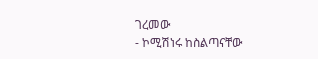ገረመው
- ኮሚሽነሩ ከስልጣናቸው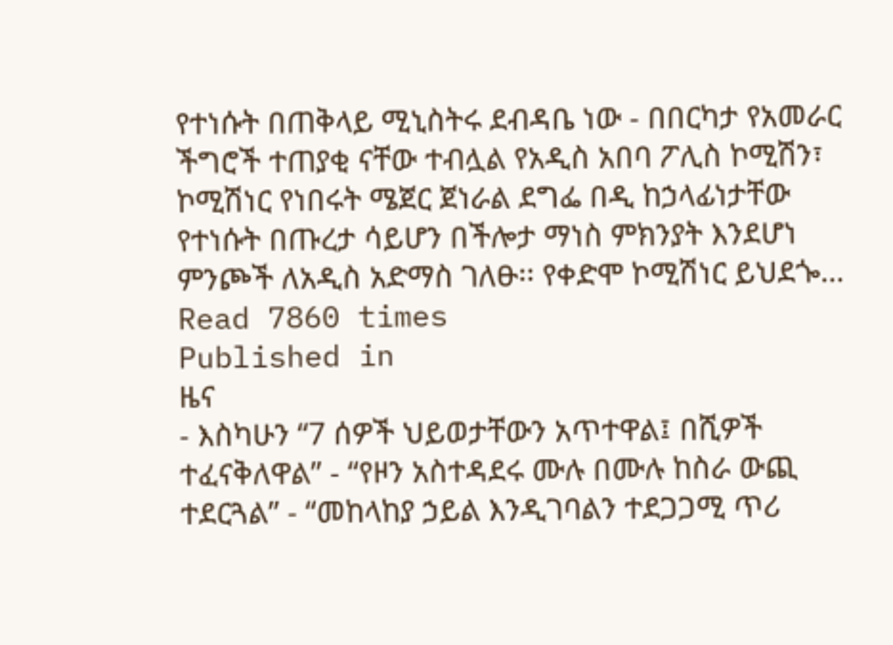የተነሱት በጠቅላይ ሚኒስትሩ ደብዳቤ ነው - በበርካታ የአመራር ችግሮች ተጠያቂ ናቸው ተብሏል የአዲስ አበባ ፖሊስ ኮሚሽን፣ ኮሚሽነር የነበሩት ሜጀር ጀነራል ደግፌ በዲ ከኃላፊነታቸው የተነሱት በጡረታ ሳይሆን በችሎታ ማነስ ምክንያት እንደሆነ ምንጮች ለአዲስ አድማስ ገለፁ፡፡ የቀድሞ ኮሚሽነር ይህደጐ…
Read 7860 times
Published in
ዜና
- እስካሁን “7 ሰዎች ህይወታቸውን አጥተዋል፤ በሺዎች ተፈናቅለዋል” - “የዞን አስተዳደሩ ሙሉ በሙሉ ከስራ ውጪ ተደርጓል” - “መከላከያ ኃይል እንዲገባልን ተደጋጋሚ ጥሪ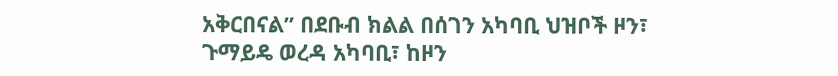አቅርበናል” በደቡብ ክልል በሰገን አካባቢ ህዝቦች ዞን፣ ጉማይዴ ወረዳ አካባቢ፣ ከዞን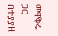መዋቅሩ ጋር በተያያዘ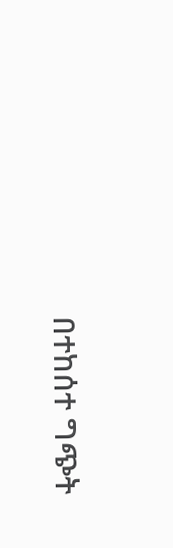በተከሰተ ግጭት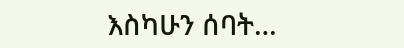እስካሁን ሰባት…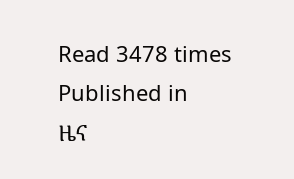Read 3478 times
Published in
ዜና